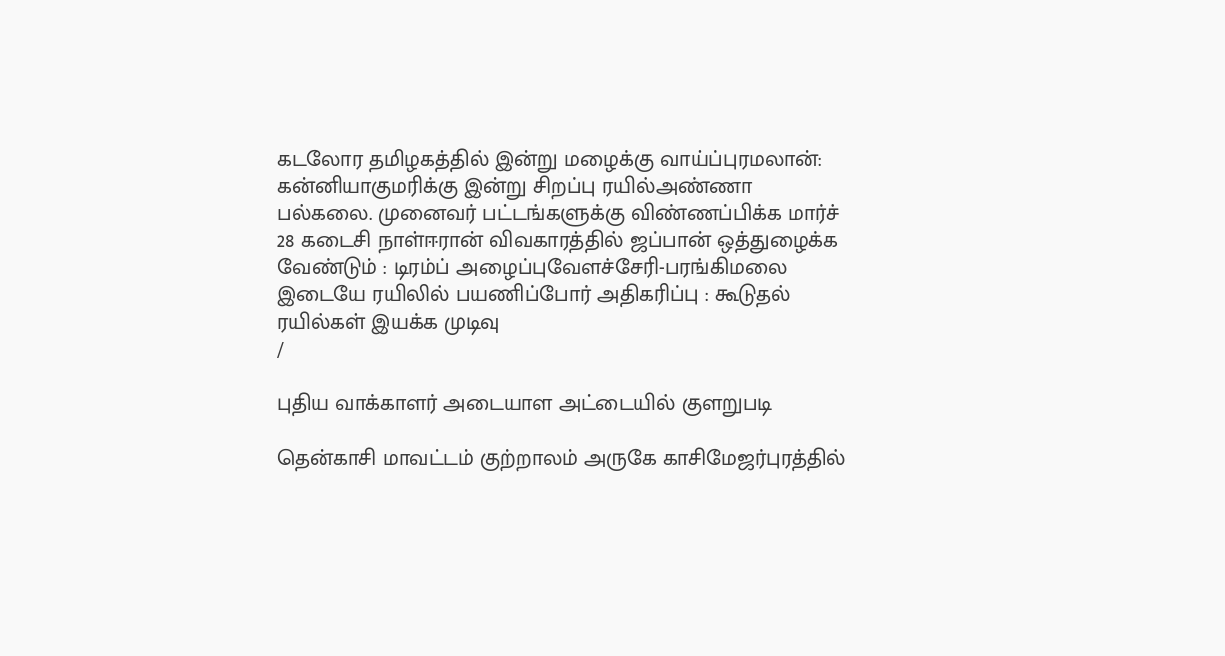கடலோர தமிழகத்தில் இன்று மழைக்கு வாய்ப்புரமலான்: கன்னியாகுமரிக்கு இன்று சிறப்பு ரயில்அண்ணா பல்கலை. முனைவர் பட்டங்களுக்கு விண்ணப்பிக்க மார்ச் 28 கடைசி நாள்ஈரான் விவகாரத்தில் ஜப்பான் ஒத்துழைக்க வேண்டும் : டிரம்ப் அழைப்புவேளச்சேரி-பரங்கிமலை இடையே ரயிலில் பயணிப்போர் அதிகரிப்பு : கூடுதல் ரயில்கள் இயக்க முடிவு
/

புதிய வாக்காளர் அடையாள அட்டையில் குளறுபடி

தென்காசி மாவட்டம் குற்றாலம் அருகே காசிமேஜர்புரத்தில்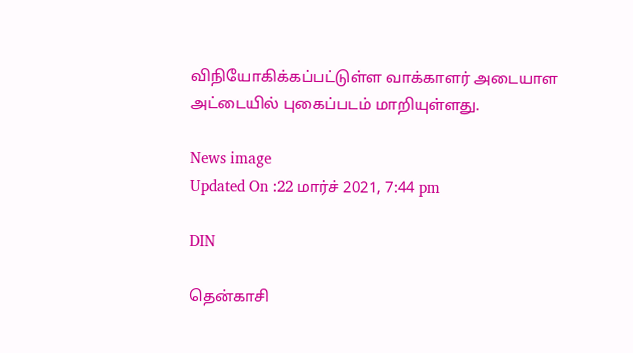விநியோகிக்கப்பட்டுள்ள வாக்காளர் அடையாள அட்டையில் புகைப்படம் மாறியுள்ளது.

News image
Updated On :22 மார்ச் 2021, 7:44 pm

DIN

தென்காசி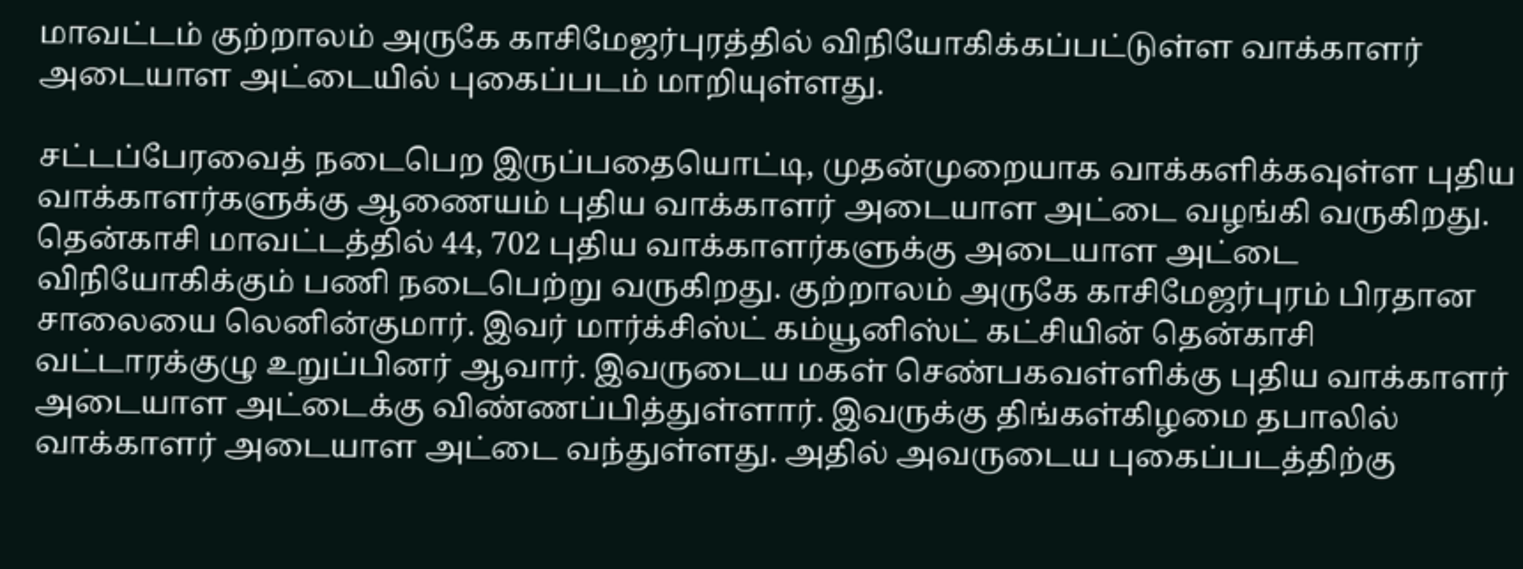மாவட்டம் குற்றாலம் அருகே காசிமேஜர்புரத்தில் விநியோகிக்கப்பட்டுள்ள வாக்காளர் அடையாள அட்டையில் புகைப்படம் மாறியுள்ளது.

சட்டப்பேரவைத் நடைபெற இருப்பதையொட்டி, முதன்முறையாக வாக்களிக்கவுள்ள புதிய வாக்காளர்களுக்கு ஆணையம் புதிய வாக்காளர் அடையாள அட்டை வழங்கி வருகிறது. தென்காசி மாவட்டத்தில் 44, 702 புதிய வாக்காளர்களுக்கு அடையாள அட்டை விநியோகிக்கும் பணி நடைபெற்று வருகிறது. குற்றாலம் அருகே காசிமேஜர்புரம் பிரதான சாலையை லெனின்குமார். இவர் மார்க்சிஸ்ட் கம்யூனிஸ்ட் கட்சியின் தென்காசி வட்டாரக்குழு உறுப்பினர் ஆவார். இவருடைய மகள் செண்பகவள்ளிக்கு புதிய வாக்காளர் அடையாள அட்டைக்கு விண்ணப்பித்துள்ளார். இவருக்கு திங்கள்கிழமை தபாலில் வாக்காளர் அடையாள அட்டை வந்துள்ளது. அதில் அவருடைய புகைப்படத்திற்கு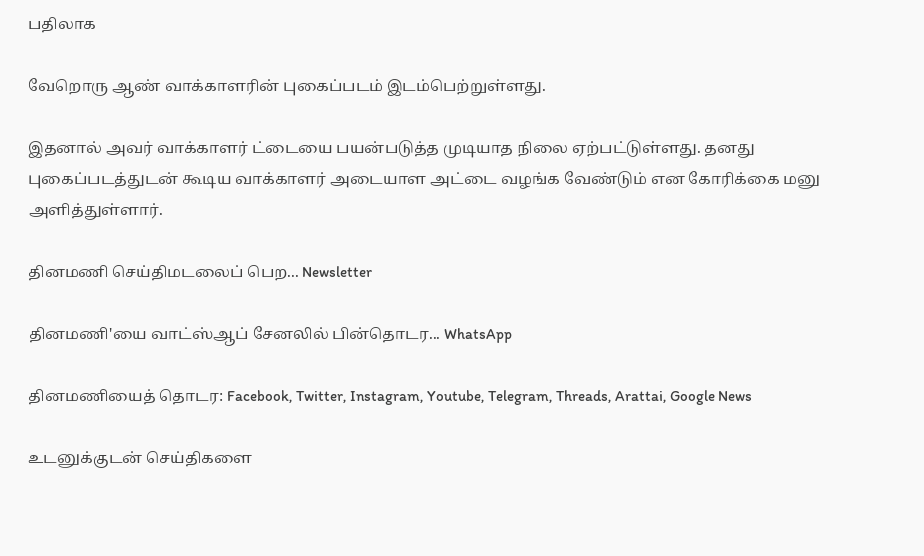பதிலாக

வேறொரு ஆண் வாக்காளரின் புகைப்படம் இடம்பெற்றுள்ளது.

இதனால் அவர் வாக்காளர் ட்டையை பயன்படுத்த முடியாத நிலை ஏற்பட்டுள்ளது. தனது புகைப்படத்துடன் கூடிய வாக்காளர் அடையாள அட்டை வழங்க வேண்டும் என கோரிக்கை மனு அளித்துள்ளார்.

தினமணி செய்திமடலைப் பெற... Newsletter

தினமணி'யை வாட்ஸ்ஆப் சேனலில் பின்தொடர... WhatsApp

தினமணியைத் தொடர: Facebook, Twitter, Instagram, Youtube, Telegram, Threads, Arattai, Google News

உடனுக்குடன் செய்திகளை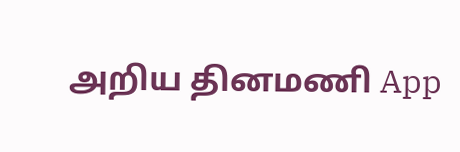அறிய தினமணி App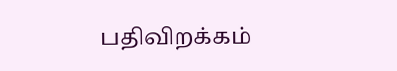பதிவிறக்கம்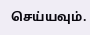செய்யவும்.